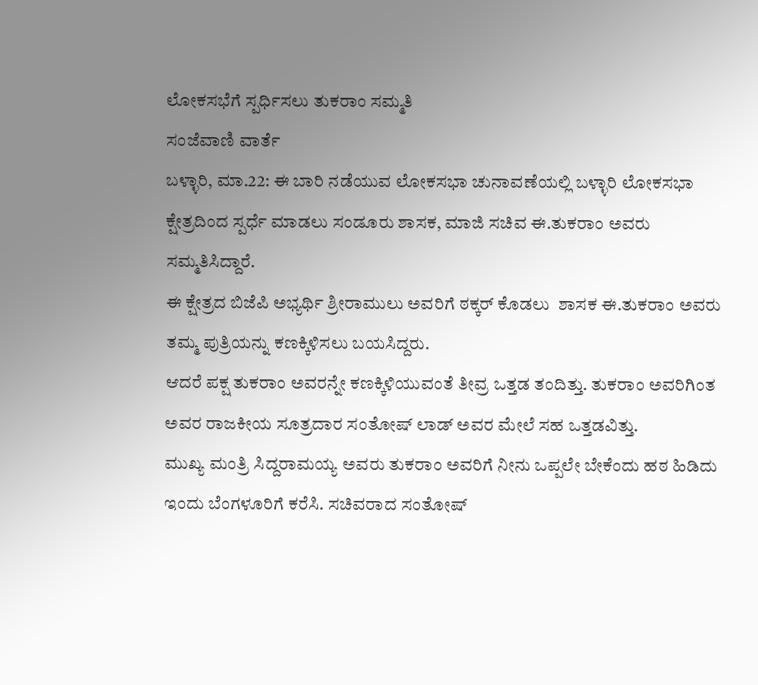ಲೋಕಸಭೆಗೆ ಸ್ಪರ್ಧಿಸಲು ತುಕರಾಂ ಸಮ್ಮತಿ
ಸಂಜೆವಾಣಿ ವಾರ್ತೆ
ಬಳ್ಳಾರಿ, ಮಾ.22: ಈ ಬಾರಿ ನಡೆಯುವ ಲೋಕಸಭಾ ಚುನಾವಣೆಯಲ್ಲಿ ಬಳ್ಳಾರಿ ಲೋಕಸಭಾ ಕ್ಷೇತ್ರದಿಂದ ಸ್ಪರ್ಧೆ ಮಾಡಲು ಸಂಡೂರು ಶಾಸಕ, ಮಾಜಿ ಸಚಿವ ಈ.ತುಕರಾಂ ಅವರು ಸಮ್ಮತಿಸಿದ್ದಾರೆ.
ಈ ಕ್ಷೇತ್ರದ ಬಿಜೆಪಿ ಅಭ್ಯರ್ಥಿ ಶ್ರೀರಾಮುಲು ಅವರಿಗೆ ಠಕ್ಕರ್ ಕೊಡಲು  ಶಾಸಕ ಈ.ತುಕರಾಂ ಅವರು ತಮ್ಮ ಪುತ್ರಿಯನ್ನು ಕಣಕ್ಕಿಳಿಸಲು ಬಯಸಿದ್ದರು.
ಆದರೆ ಪಕ್ಷ ತುಕರಾಂ ಅವರನ್ನೇ ಕಣಕ್ಕಿಳಿಯುವಂತೆ ತೀವ್ರ ಒತ್ತಡ ತಂದಿತ್ತು. ತುಕರಾಂ ಅವರಿಗಿಂತ ಅವರ ರಾಜಕೀಯ ಸೂತ್ರದಾರ ಸಂತೋಷ್ ಲಾಡ್ ಅವರ ಮೇಲೆ ಸಹ ಒತ್ತಡವಿತ್ತು.
ಮುಖ್ಯ ಮಂತ್ರಿ ಸಿದ್ದರಾಮಯ್ಯ ಅವರು ತುಕರಾಂ ಅವರಿಗೆ ನೀನು ಒಪ್ಪಲೇ ಬೇಕೆಂದು ಹಠ ಹಿಡಿದು ಇಂದು ಬೆಂಗಳೂರಿಗೆ ಕರೆಸಿ. ಸಚಿವರಾದ ಸಂತೋಷ್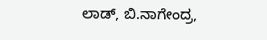ಲಾಡ್, ಬಿ.ನಾಗೇಂದ್ರ,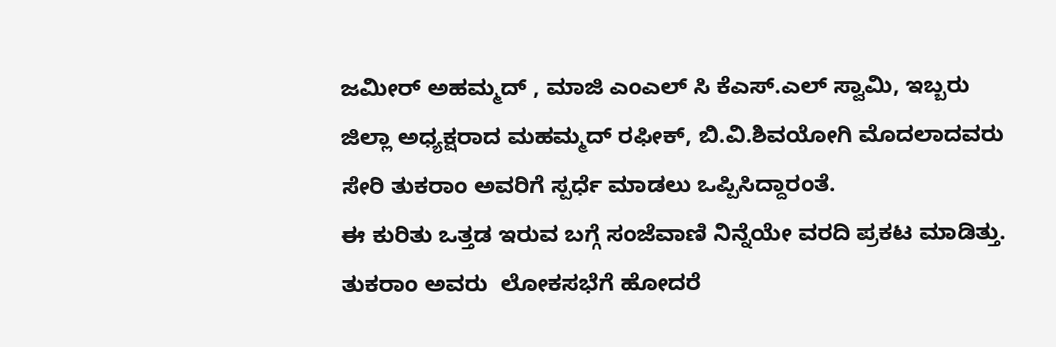ಜಮೀರ್ ಅಹಮ್ಮದ್ , ಮಾಜಿ ಎಂಎಲ್ ಸಿ ಕೆ‌ಎಸ್.ಎಲ್ ಸ್ವಾಮಿ, ಇಬ್ಬರು ಜಿಲ್ಲಾ ಅಧ್ಯಕ್ಷರಾದ ಮಹಮ್ಮದ್ ರಫೀಕ್, ಬಿ.ವಿ.ಶಿವಯೋಗಿ ಮೊದಲಾದವರು ಸೇರಿ ತುಕರಾಂ ಅವರಿಗೆ ಸ್ಪರ್ಧೆ ಮಾಡಲು ಒಪ್ಪಿಸಿದ್ದಾರಂತೆ.
ಈ ಕುರಿತು ಒತ್ತಡ ಇರುವ ಬಗ್ಗೆ ಸಂಜೆವಾಣಿ ನಿನ್ನೆಯೇ ವರದಿ ಪ್ರಕಟ ಮಾಡಿತ್ತು.
ತುಕರಾಂ ಅವರು  ಲೋಕಸಭೆಗೆ ಹೋದರೆ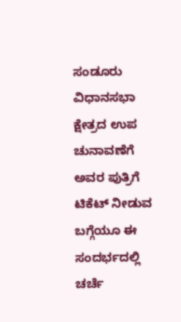ಸಂಡೂರು ವಿಧಾನಸಭಾ ಕ್ಷೇತ್ರದ ಉಪ ಚುನಾವಣೆಗೆ ಅವರ ಪುತ್ರಿಗೆ ಟಿಕೆಟ್ ನೀಡುವ ಬಗ್ಗೆಯೂ ಈ ಸಂದರ್ಭದಲ್ಲಿ ಚರ್ಚೆ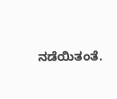ನಡೆಯಿತಂತೆ.